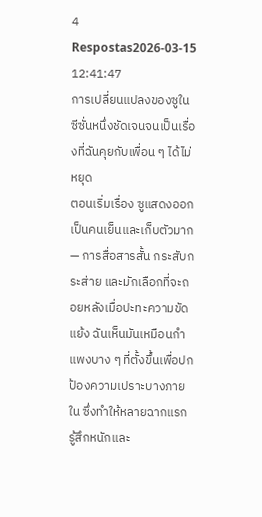4 Respostas2026-03-15 12:41:47
การเปลี่ยนแปลงของซูในซีซั่นหนึ่งชัดเจนจนเป็นเรื่องที่ฉันคุยกับเพื่อน ๆ ได้ไม่หยุด
ตอนเริ่มเรื่อง ซูแสดงออกเป็นคนเย็นและเก็บตัวมาก — การสื่อสารสั้น กระสับกระส่าย และมักเลือกที่จะถอยหลังเมื่อปะทะความขัดแย้ง ฉันเห็นมันเหมือนกำแพงบาง ๆ ที่ตั้งขึ้นเพื่อปกป้องความเปราะบางภายใน ซึ่งทำให้หลายฉากแรกรู้สึกหนักและ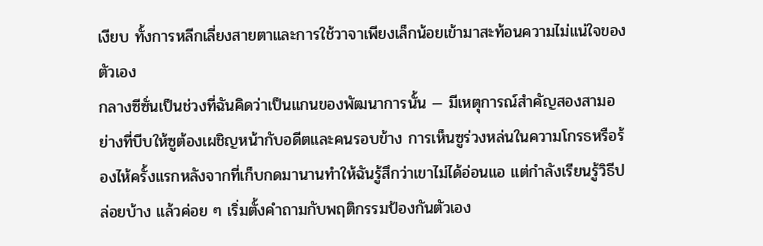เงียบ ทั้งการหลีกเลี่ยงสายตาและการใช้วาจาเพียงเล็กน้อยเข้ามาสะท้อนความไม่แน่ใจของตัวเอง
กลางซีซั่นเป็นช่วงที่ฉันคิดว่าเป็นแกนของพัฒนาการนั้น — มีเหตุการณ์สำคัญสองสามอย่างที่บีบให้ซูต้องเผชิญหน้ากับอดีตและคนรอบข้าง การเห็นซูร่วงหล่นในความโกรธหรือร้องไห้ครั้งแรกหลังจากที่เก็บกดมานานทำให้ฉันรู้สึกว่าเขาไม่ได้อ่อนแอ แต่กำลังเรียนรู้วิธีปล่อยบ้าง แล้วค่อย ๆ เริ่มตั้งคำถามกับพฤติกรรมป้องกันตัวเอง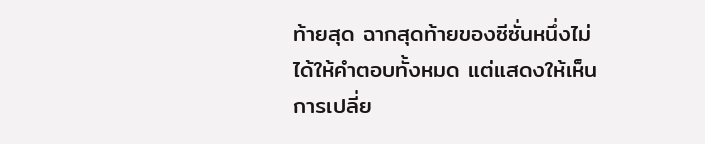ท้ายสุด ฉากสุดท้ายของซีซั่นหนึ่งไม่ได้ให้คำตอบทั้งหมด แต่แสดงให้เห็นการเปลี่ย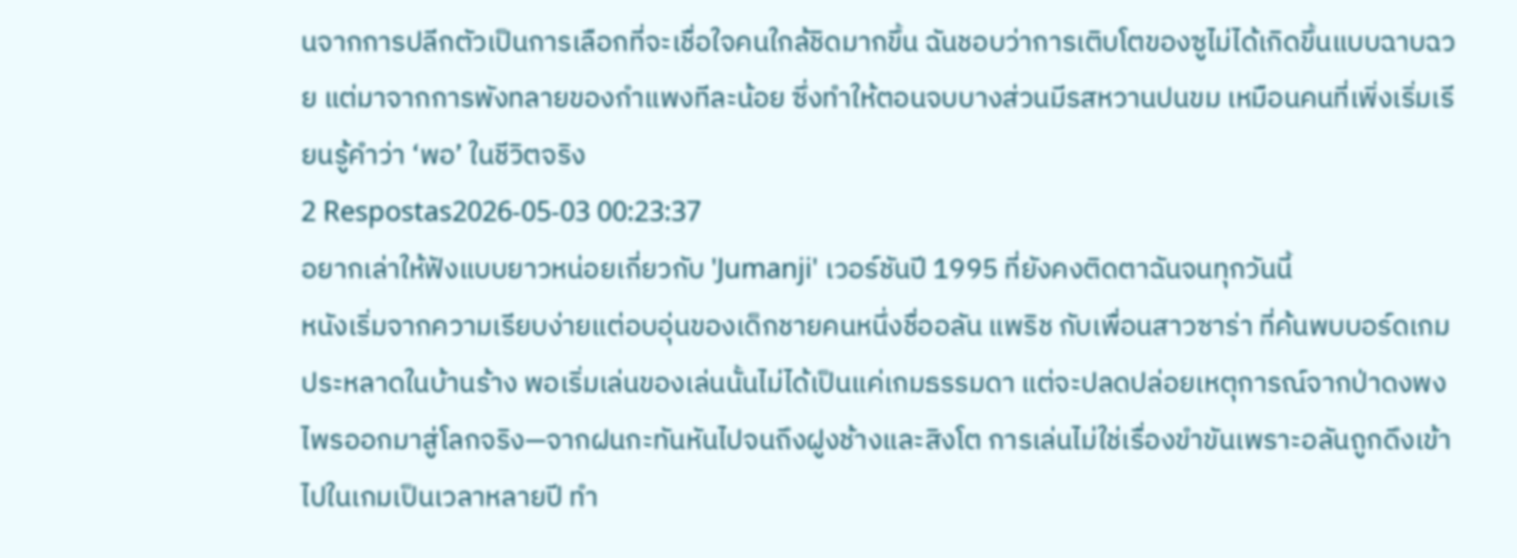นจากการปลีกตัวเป็นการเลือกที่จะเชื่อใจคนใกล้ชิดมากขึ้น ฉันชอบว่าการเติบโตของซูไม่ได้เกิดขึ้นแบบฉาบฉวย แต่มาจากการพังทลายของกำแพงทีละน้อย ซึ่งทำให้ตอนจบบางส่วนมีรสหวานปนขม เหมือนคนที่เพิ่งเริ่มเรียนรู้คำว่า ‘พอ’ ในชีวิตจริง
2 Respostas2026-05-03 00:23:37
อยากเล่าให้ฟังแบบยาวหน่อยเกี่ยวกับ 'Jumanji' เวอร์ชันปี 1995 ที่ยังคงติดตาฉันจนทุกวันนี้
หนังเริ่มจากความเรียบง่ายแต่อบอุ่นของเด็กชายคนหนึ่งชื่ออลัน แพริช กับเพื่อนสาวซาร่า ที่ค้นพบบอร์ดเกมประหลาดในบ้านร้าง พอเริ่มเล่นของเล่นนั้นไม่ได้เป็นแค่เกมธรรมดา แต่จะปลดปล่อยเหตุการณ์จากป่าดงพงไพรออกมาสู่โลกจริง—จากฝนกะทันหันไปจนถึงฝูงช้างและสิงโต การเล่นไม่ใช่เรื่องขำขันเพราะอลันถูกดึงเข้าไปในเกมเป็นเวลาหลายปี ทำ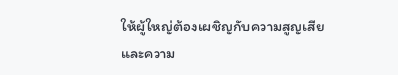ให้ผู้ใหญ่ต้องเผชิญกับความสูญเสียและความ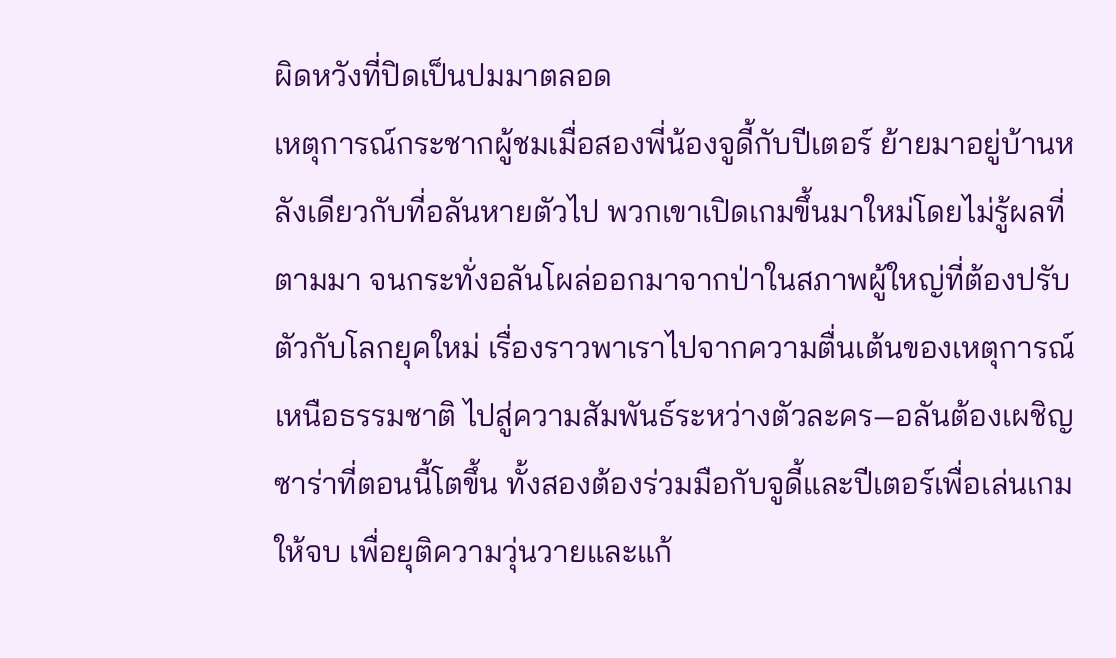ผิดหวังที่ปิดเป็นปมมาตลอด
เหตุการณ์กระชากผู้ชมเมื่อสองพี่น้องจูดี้กับปีเตอร์ ย้ายมาอยู่บ้านหลังเดียวกับที่อลันหายตัวไป พวกเขาเปิดเกมขึ้นมาใหม่โดยไม่รู้ผลที่ตามมา จนกระทั่งอลันโผล่ออกมาจากป่าในสภาพผู้ใหญ่ที่ต้องปรับตัวกับโลกยุคใหม่ เรื่องราวพาเราไปจากความตื่นเต้นของเหตุการณ์เหนือธรรมชาติ ไปสู่ความสัมพันธ์ระหว่างตัวละคร—อลันต้องเผชิญซาร่าที่ตอนนี้โตขึ้น ทั้งสองต้องร่วมมือกับจูดี้และปีเตอร์เพื่อเล่นเกมให้จบ เพื่อยุติความวุ่นวายและแก้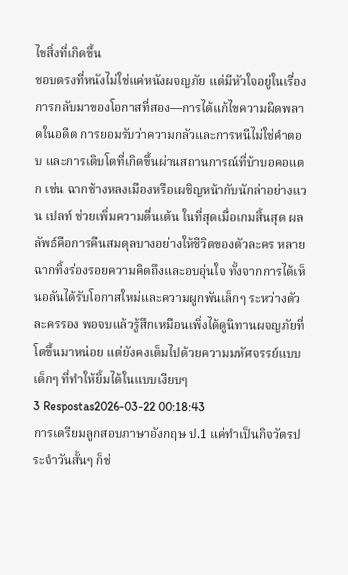ไขสิ่งที่เกิดขึ้น
ชอบตรงที่หนังไม่ใช่แค่หนังผจญภัย แต่มีหัวใจอยู่ในเรื่องการกลับมาของโอกาสที่สอง—การได้แก้ไขความผิดพลาดในอดีต การยอมรับว่าความกลัวและการหนีไม่ใช่คำตอบ และการเติบโตที่เกิดขึ้นผ่านสถานการณ์ที่บ้าบอคอแตก เช่น ฉากช้างหลงเมืองหรือเผชิญหน้ากับนักล่าอย่างแวน เปลท์ ช่วยเพิ่มความตื่นเต้น ในที่สุดเมื่อเกมสิ้นสุด ผลลัพธ์คือการคืนสมดุลบางอย่างให้ชีวิตของตัวละคร หลายฉากทิ้งร่องรอยความคิดถึงและอบอุ่นใจ ทั้งจากการได้เห็นอลันได้รับโอกาสใหม่และความผูกพันเล็กๆ ระหว่างตัวละครรอง พอจบแล้วรู้สึกเหมือนเพิ่งได้ดูนิทานผจญภัยที่โตขึ้นมาหน่อย แต่ยังคงเต็มไปด้วยความมหัศจรรย์แบบเด็กๆ ที่ทำให้ยิ้มได้ในแบบเงียบๆ
3 Respostas2026-03-22 00:18:43
การเตรียมลูกสอบภาษาอังกฤษ ป.1 แค่ทำเป็นกิจวัตรประจำวันสั้นๆ ก็ช่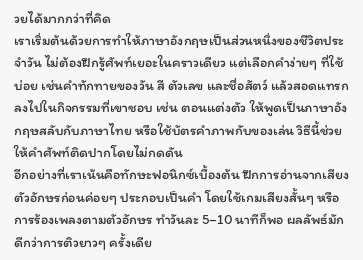วยได้มากกว่าที่คิด
เราเริ่มต้นด้วยการทำให้ภาษาอังกฤษเป็นส่วนหนึ่งของชีวิตประจำวัน ไม่ต้องฝึกรู้ศัพท์เยอะในคราวเดียว แต่เลือกคำง่ายๆ ที่ใช้บ่อย เช่นคำทักทายของวัน สี ตัวเลข และชื่อสัตว์ แล้วสอดแทรกลงไปในกิจกรรมที่เขาชอบ เช่น ตอนแต่งตัว ให้พูดเป็นภาษาอังกฤษสลับกับภาษาไทย หรือใช้บัตรคำภาพกับของเล่น วิธีนี้ช่วยให้คำศัพท์ติดปากโดยไม่กดดัน
อีกอย่างที่เราเน้นคือทักษะฟอนิกซ์เบื้องต้น ฝึกการอ่านจากเสียงตัวอักษรก่อนค่อยๆ ประกอบเป็นคำ โดยใช้เกมเสียงสั้นๆ หรือการร้องเพลงตามตัวอักษร ทำวันละ 5–10 นาทีก็พอ ผลลัพธ์มักดีกว่าการติวยาวๆ ครั้งเดีย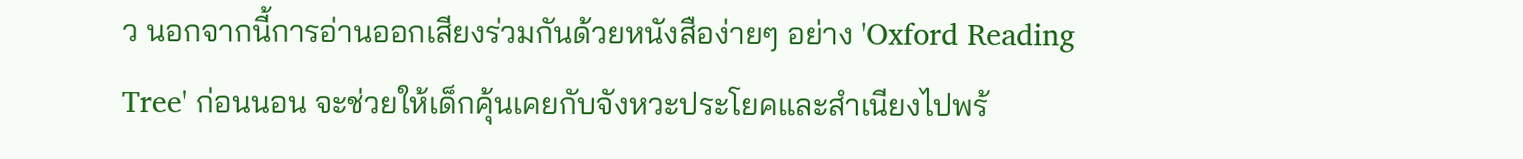ว นอกจากนี้การอ่านออกเสียงร่วมกันด้วยหนังสือง่ายๆ อย่าง 'Oxford Reading Tree' ก่อนนอน จะช่วยให้เด็กคุ้นเคยกับจังหวะประโยคและสำเนียงไปพร้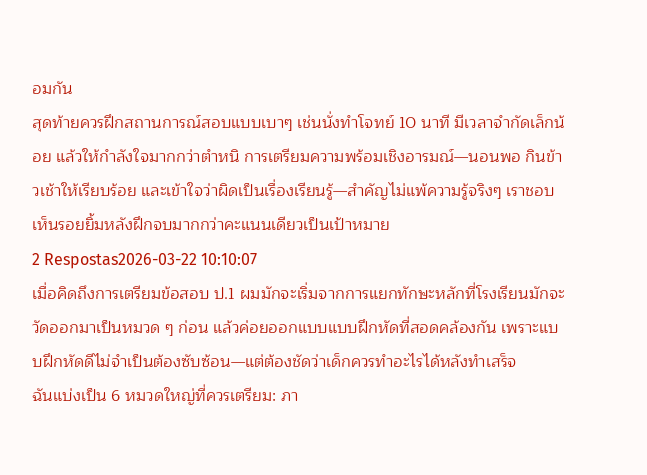อมกัน
สุดท้ายควรฝึกสถานการณ์สอบแบบเบาๆ เช่นนั่งทำโจทย์ 10 นาที มีเวลาจำกัดเล็กน้อย แล้วให้กำลังใจมากกว่าตำหนิ การเตรียมความพร้อมเชิงอารมณ์—นอนพอ กินข้าวเช้าให้เรียบร้อย และเข้าใจว่าผิดเป็นเรื่องเรียนรู้—สำคัญไม่แพ้ความรู้จริงๆ เราชอบเห็นรอยยิ้มหลังฝึกจบมากกว่าคะแนนเดียวเป็นเป้าหมาย
2 Respostas2026-03-22 10:10:07
เมื่อคิดถึงการเตรียมข้อสอบ ป.1 ผมมักจะเริ่มจากการแยกทักษะหลักที่โรงเรียนมักจะวัดออกมาเป็นหมวด ๆ ก่อน แล้วค่อยออกแบบแบบฝึกหัดที่สอดคล้องกัน เพราะแบบฝึกหัดดีไม่จำเป็นต้องซับซ้อน—แต่ต้องชัดว่าเด็กควรทำอะไรได้หลังทำเสร็จ
ฉันแบ่งเป็น 6 หมวดใหญ่ที่ควรเตรียม: ภา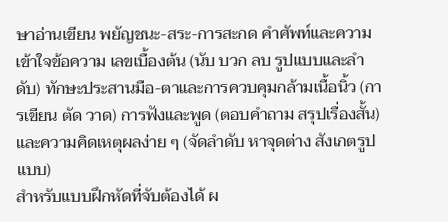ษาอ่านเขียน พยัญชนะ-สระ-การสะกด คำศัพท์และความเข้าใจข้อความ เลขเบื้องต้น (นับ บวก ลบ รูปแบบและลำดับ) ทักษะประสานมือ-ตาและการควบคุมกล้ามเนื้อนิ้ว (การเขียน ตัด วาด) การฟังและพูด (ตอบคำถาม สรุปเรื่องสั้น) และความคิดเหตุผลง่าย ๆ (จัดลำดับ หาจุดต่าง สังเกตรูปแบบ)
สำหรับแบบฝึกหัดที่จับต้องได้ ผ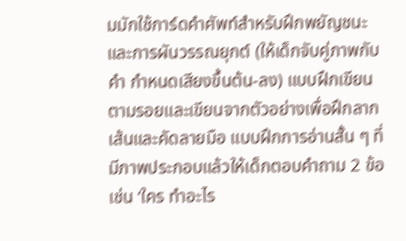มมักใช้การ์ดคำศัพท์สำหรับฝึกพยัญชนะและการผันวรรณยุกต์ (ให้เด็กจับคู่ภาพกับคำ กำหนดเสียงขึ้นต้น-ลง) แบบฝึกเขียนตามรอยและเขียนจากตัวอย่างเพื่อฝึกลากเส้นและคัดลายมือ แบบฝึกการอ่านสั้น ๆ ที่มีภาพประกอบแล้วให้เด็กตอบคำถาม 2 ข้อ เช่น ‘ใคร ทำอะไร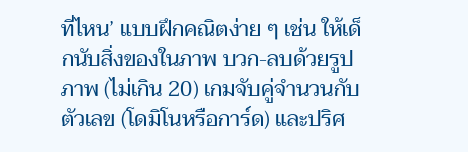ที่ไหน’ แบบฝึกคณิตง่าย ๆ เช่น ให้เด็กนับสิ่งของในภาพ บวก-ลบด้วยรูปภาพ (ไม่เกิน 20) เกมจับคู่จำนวนกับตัวเลข (โดมิโนหรือการ์ด) และปริศ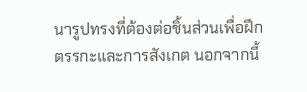นารูปทรงที่ต้องต่อชิ้นส่วนเพื่อฝึกตรรกะและการสังเกต นอกจากนี้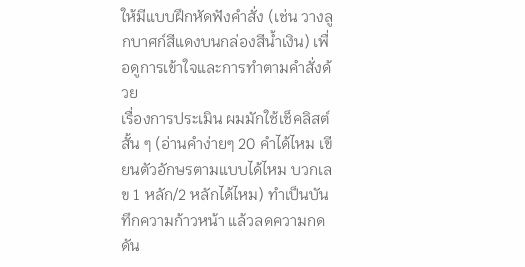ให้มีแบบฝึกหัดฟังคำสั่ง (เช่น วางลูกบาศก์สีแดงบนกล่องสีน้ำเงิน) เพื่อดูการเข้าใจและการทำตามคำสั่งด้วย
เรื่องการประเมิน ผมมักใช้เช็คลิสต์สั้น ๆ (อ่านคำง่ายๆ 20 คำได้ไหม เขียนตัวอักษรตามแบบได้ไหม บวกเลข 1 หลัก/2 หลักได้ไหม) ทำเป็นบันทึกความก้าวหน้า แล้วลดความกดดัน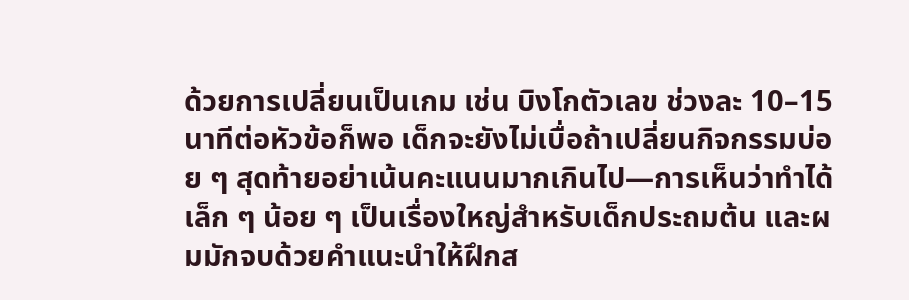ด้วยการเปลี่ยนเป็นเกม เช่น บิงโกตัวเลข ช่วงละ 10–15 นาทีต่อหัวข้อก็พอ เด็กจะยังไม่เบื่อถ้าเปลี่ยนกิจกรรมบ่อย ๆ สุดท้ายอย่าเน้นคะแนนมากเกินไป—การเห็นว่าทำได้เล็ก ๆ น้อย ๆ เป็นเรื่องใหญ่สำหรับเด็กประถมต้น และผมมักจบด้วยคำแนะนำให้ฝึกส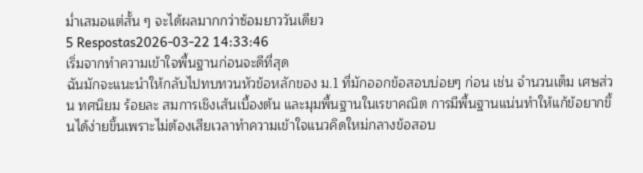ม่ำเสมอแต่สั้น ๆ จะได้ผลมากกว่าซ้อมยาววันเดียว
5 Respostas2026-03-22 14:33:46
เริ่มจากทำความเข้าใจพื้นฐานก่อนจะดีที่สุด
ฉันมักจะแนะนำให้กลับไปทบทวนหัวข้อหลักของ ม.1 ที่มักออกข้อสอบบ่อยๆ ก่อน เช่น จำนวนเต็ม เศษส่วน ทศนิยม ร้อยละ สมการเชิงเส้นเบื้องต้น และมุมพื้นฐานในเรขาคณิต การมีพื้นฐานแน่นทำให้แก้ข้อยากขึ้นได้ง่ายขึ้นเพราะไม่ต้องเสียเวลาทำความเข้าใจแนวคิดใหม่กลางข้อสอบ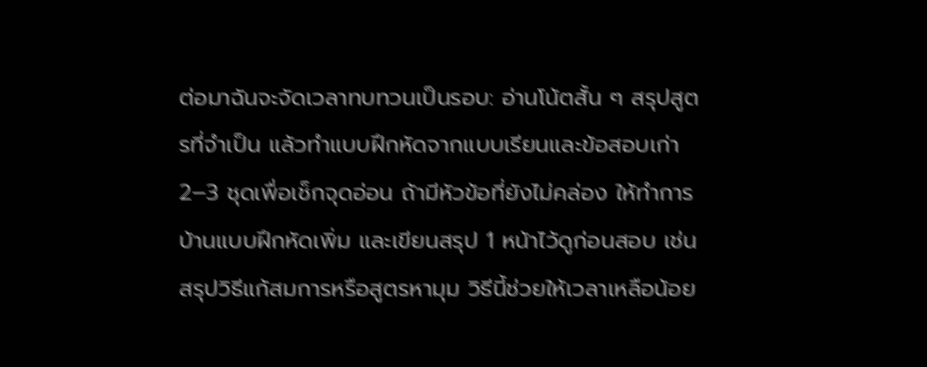ต่อมาฉันจะจัดเวลาทบทวนเป็นรอบ: อ่านโน้ตสั้น ๆ สรุปสูตรที่จำเป็น แล้วทำแบบฝึกหัดจากแบบเรียนและข้อสอบเก่า 2–3 ชุดเพื่อเช็กจุดอ่อน ถ้ามีหัวข้อที่ยังไม่คล่อง ให้ทำการบ้านแบบฝึกหัดเพิ่ม และเขียนสรุป 1 หน้าไว้ดูก่อนสอบ เช่น สรุปวิธีแก้สมการหรือสูตรหามุม วิธีนี้ช่วยให้เวลาเหลือน้อย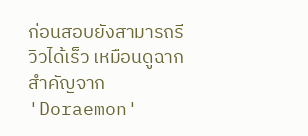ก่อนสอบยังสามารถรีวิวได้เร็ว เหมือนดูฉากสำคัญจาก 'Doraemon'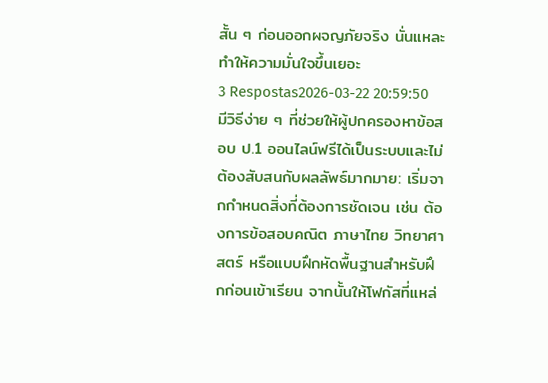สั้น ๆ ก่อนออกผจญภัยจริง นั่นแหละ ทำให้ความมั่นใจขึ้นเยอะ
3 Respostas2026-03-22 20:59:50
มีวิธีง่าย ๆ ที่ช่วยให้ผู้ปกครองหาข้อสอบ ป.1 ออนไลน์ฟรีได้เป็นระบบและไม่ต้องสับสนกับผลลัพธ์มากมาย: เริ่มจากกำหนดสิ่งที่ต้องการชัดเจน เช่น ต้องการข้อสอบคณิต ภาษาไทย วิทยาศาสตร์ หรือแบบฝึกหัดพื้นฐานสำหรับฝึกก่อนเข้าเรียน จากนั้นให้โฟกัสที่แหล่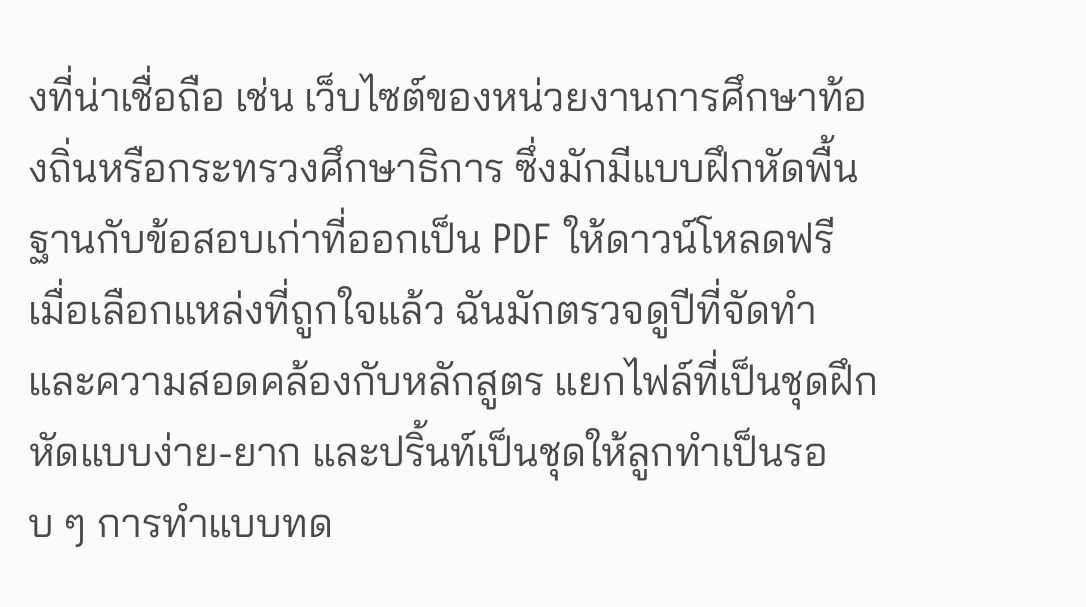งที่น่าเชื่อถือ เช่น เว็บไซต์ของหน่วยงานการศึกษาท้องถิ่นหรือกระทรวงศึกษาธิการ ซึ่งมักมีแบบฝึกหัดพื้นฐานกับข้อสอบเก่าที่ออกเป็น PDF ให้ดาวน์โหลดฟรี
เมื่อเลือกแหล่งที่ถูกใจแล้ว ฉันมักตรวจดูปีที่จัดทำและความสอดคล้องกับหลักสูตร แยกไฟล์ที่เป็นชุดฝึกหัดแบบง่าย-ยาก และปริ้นท์เป็นชุดให้ลูกทำเป็นรอบ ๆ การทำแบบทด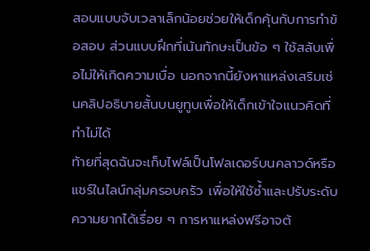สอบแบบจับเวลาเล็กน้อยช่วยให้เด็กคุ้นกับการทำข้อสอบ ส่วนแบบฝึกที่เน้นทักษะเป็นข้อ ๆ ใช้สลับเพื่อไม่ให้เกิดความเบื่อ นอกจากนี้ยังหาแหล่งเสริมเช่นคลิปอธิบายสั้นบนยูทูบเพื่อให้เด็กเข้าใจแนวคิดที่ทำไม่ได้
ท้ายที่สุดฉันจะเก็บไฟล์เป็นโฟลเดอร์บนคลาวด์หรือแชร์ในไลน์กลุ่มครอบครัว เพื่อให้ใช้ซ้ำและปรับระดับความยากได้เรื่อย ๆ การหาแหล่งฟรีอาจต้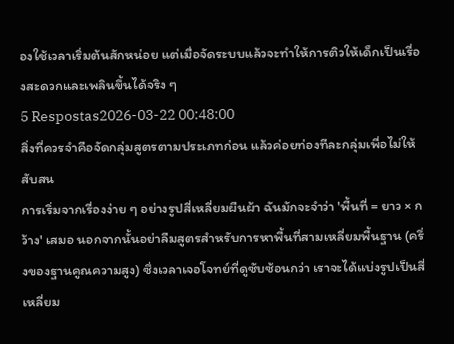องใช้เวลาเริ่มต้นสักหน่อย แต่เมื่อจัดระบบแล้วจะทำให้การติวให้เด็กเป็นเรื่องสะดวกและเพลินขึ้นได้จริง ๆ
5 Respostas2026-03-22 00:48:00
สิ่งที่ควรจำคือจัดกลุ่มสูตรตามประเภทก่อน แล้วค่อยท่องทีละกลุ่มเพื่อไม่ให้สับสน
การเริ่มจากเรื่องง่าย ๆ อย่างรูปสี่เหลี่ยมผืนผ้า ฉันมักจะจำว่า 'พื้นที่ = ยาว × กว้าง' เสมอ นอกจากนั้นอย่าลืมสูตรสำหรับการหาพื้นที่สามเหลี่ยมพื้นฐาน (ครึ่งของฐานคูณความสูง) ซึ่งเวลาเจอโจทย์ที่ดูซับซ้อนกว่า เราจะได้แบ่งรูปเป็นสี่เหลี่ยม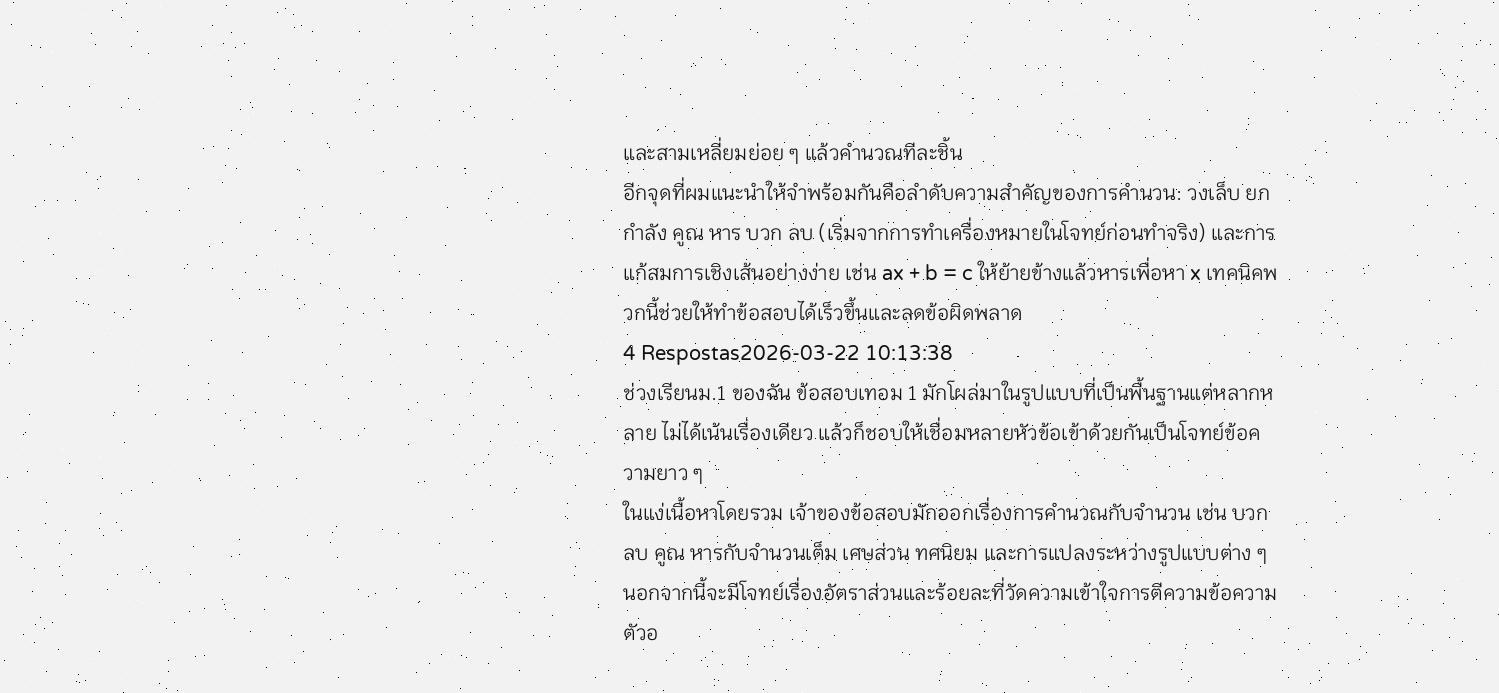และสามเหลี่ยมย่อย ๆ แล้วคำนวณทีละชิ้น
อีกจุดที่ผมแนะนำให้จำพร้อมกันคือลำดับความสำคัญของการคำนวน: วงเล็บ ยกกำลัง คูณ หาร บวก ลบ (เริ่มจากการทำเครื่องหมายในโจทย์ก่อนทำจริง) และการแก้สมการเชิงเส้นอย่างง่าย เช่น ax + b = c ให้ย้ายข้างแล้วหารเพื่อหา x เทคนิคพวกนี้ช่วยให้ทำข้อสอบได้เร็วขึ้นและลดข้อผิดพลาด
4 Respostas2026-03-22 10:13:38
ช่วงเรียนม.1 ของฉัน ข้อสอบเทอม 1 มักโผล่มาในรูปแบบที่เป็นพื้นฐานแต่หลากหลาย ไม่ได้เน้นเรื่องเดียว แล้วก็ชอบให้เชื่อมหลายหัวข้อเข้าด้วยกันเป็นโจทย์ข้อความยาว ๆ
ในแง่เนื้อหาโดยรวม เจ้าของข้อสอบมักออกเรื่องการคำนวณกับจำนวน เช่น บวก ลบ คูณ หารกับจำนวนเต็ม เศษส่วน ทศนิยม และการแปลงระหว่างรูปแบบต่าง ๆ นอกจากนี้จะมีโจทย์เรื่องอัตราส่วนและร้อยละที่วัดความเข้าใจการตีความข้อความ ตัวอ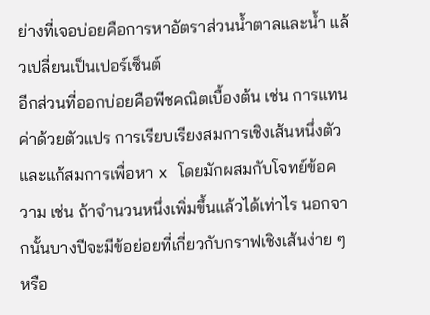ย่างที่เจอบ่อยคือการหาอัตราส่วนน้ำตาลและน้ำ แล้วเปลี่ยนเป็นเปอร์เซ็นต์
อีกส่วนที่ออกบ่อยคือพีชคณิตเบื้องต้น เช่น การแทนค่าด้วยตัวแปร การเรียบเรียงสมการเชิงเส้นหนึ่งตัว และแก้สมการเพื่อหา x โดยมักผสมกับโจทย์ข้อความ เช่น ถ้าจำนวนหนึ่งเพิ่มขึ้นแล้วได้เท่าไร นอกจากนั้นบางปีจะมีข้อย่อยที่เกี่ยวกับกราฟเชิงเส้นง่าย ๆ หรือ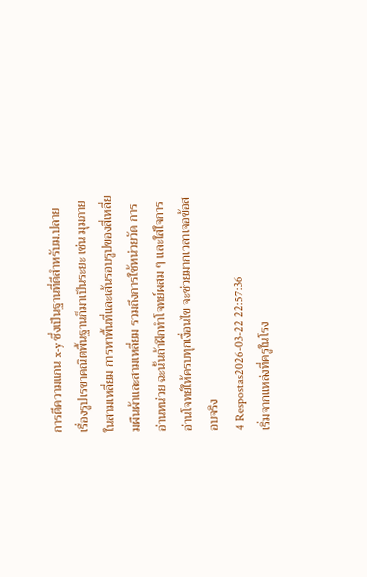การตีความแกน x-y ซึ่งเป็นฐานที่ดีสำหรับม.ปลาย
เรื่องรูปเรขาคณิตพื้นฐานก็มาเป็นระยะ เช่น มุมภายในสามเหลี่ยม การหาพื้นที่และเส้นรอบรูปของสี่เหลี่ยมผืนผ้าและสามเหลี่ยม รวมถึงการใช้หน่วยวัด การอ่านหน่วย ฉะนั้นถ้าฝึกทำโจทย์ผสม ๆ และใส่ใจการอ่านโจทย์ให้ครบทุกเงื่อนไข จะช่วยมากเวลาเจอข้อสอบจริง
4 Respostas2026-03-22 22:57:36
เริ่มจากแหล่งที่ครูในโรง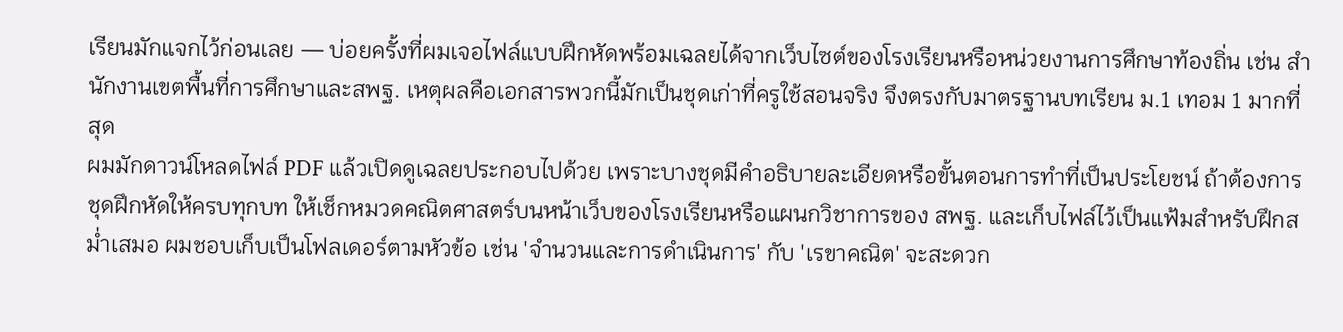เรียนมักแจกไว้ก่อนเลย — บ่อยครั้งที่ผมเจอไฟล์แบบฝึกหัดพร้อมเฉลยได้จากเว็บไซต์ของโรงเรียนหรือหน่วยงานการศึกษาท้องถิ่น เช่น สำนักงานเขตพื้นที่การศึกษาและสพฐ. เหตุผลคือเอกสารพวกนี้มักเป็นชุดเก่าที่ครูใช้สอนจริง จึงตรงกับมาตรฐานบทเรียน ม.1 เทอม 1 มากที่สุด
ผมมักดาวน์โหลดไฟล์ PDF แล้วเปิดดูเฉลยประกอบไปด้วย เพราะบางชุดมีคำอธิบายละเอียดหรือขั้นตอนการทำที่เป็นประโยชน์ ถ้าต้องการชุดฝึกหัดให้ครบทุกบท ให้เช็กหมวดคณิตศาสตร์บนหน้าเว็บของโรงเรียนหรือแผนกวิชาการของ สพฐ. และเก็บไฟล์ไว้เป็นแฟ้มสำหรับฝึกสม่ำเสมอ ผมชอบเก็บเป็นโฟลเดอร์ตามหัวข้อ เช่น 'จำนวนและการดำเนินการ' กับ 'เรขาคณิต' จะสะดวก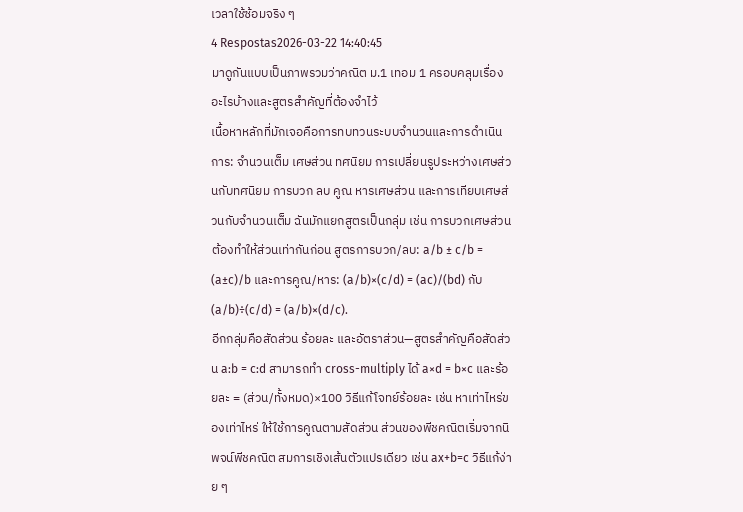เวลาใช้ซ้อมจริง ๆ
4 Respostas2026-03-22 14:40:45
มาดูกันแบบเป็นภาพรวมว่าคณิต ม.1 เทอม 1 ครอบคลุมเรื่องอะไรบ้างและสูตรสำคัญที่ต้องจำไว้
เนื้อหาหลักที่มักเจอคือการทบทวนระบบจำนวนและการดำเนินการ: จำนวนเต็ม เศษส่วน ทศนิยม การเปลี่ยนรูประหว่างเศษส่วนกับทศนิยม การบวก ลบ คูณ หารเศษส่วน และการเทียบเศษส่วนกับจำนวนเต็ม ฉันมักแยกสูตรเป็นกลุ่ม เช่น การบวกเศษส่วนต้องทำให้ส่วนเท่ากันก่อน สูตรการบวก/ลบ: a/b ± c/b = (a±c)/b และการคูณ/หาร: (a/b)×(c/d) = (ac)/(bd) กับ (a/b)÷(c/d) = (a/b)×(d/c).
อีกกลุ่มคือสัดส่วน ร้อยละ และอัตราส่วน—สูตรสำคัญคือสัดส่วน a:b = c:d สามารถทำ cross-multiply ได้ a×d = b×c และร้อยละ = (ส่วน/ทั้งหมด)×100 วิธีแก้โจทย์ร้อยละ เช่น หาเท่าไหร่ของเท่าไหร่ ให้ใช้การคูณตามสัดส่วน ส่วนของพีชคณิตเริ่มจากนิพจน์พีชคณิต สมการเชิงเส้นตัวแปรเดียว เช่น ax+b=c วิธีแก้ง่าย ๆ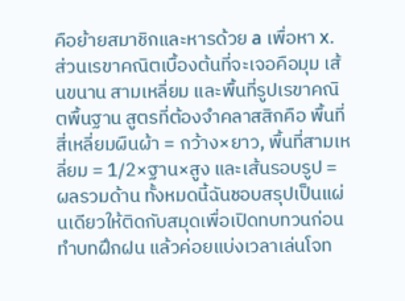คือย้ายสมาชิกและหารด้วย a เพื่อหา x.
ส่วนเรขาคณิตเบื้องต้นที่จะเจอคือมุม เส้นขนาน สามเหลี่ยม และพื้นที่รูปเรขาคณิตพื้นฐาน สูตรที่ต้องจำคลาสสิกคือ พื้นที่สี่เหลี่ยมผืนผ้า = กว้าง×ยาว, พื้นที่สามเหลี่ยม = 1/2×ฐาน×สูง และเส้นรอบรูป = ผลรวมด้าน ทั้งหมดนี้ฉันชอบสรุปเป็นแผ่นเดียวให้ติดกับสมุดเพื่อเปิดทบทวนก่อนทำบทฝึกฝน แล้วค่อยแบ่งเวลาเล่นโจท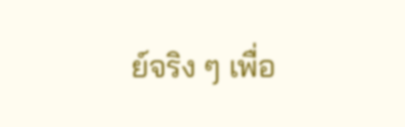ย์จริง ๆ เพื่อ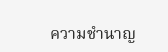ความชำนาญ